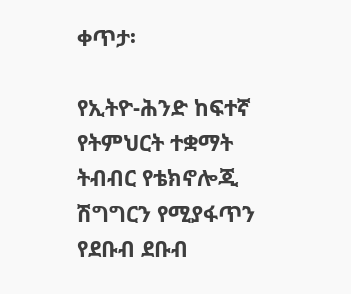ቀጥታ፡

የኢትዮ-ሕንድ ከፍተኛ የትምህርት ተቋማት ትብብር የቴክኖሎጂ ሽግግርን የሚያፋጥን የደቡብ ደቡብ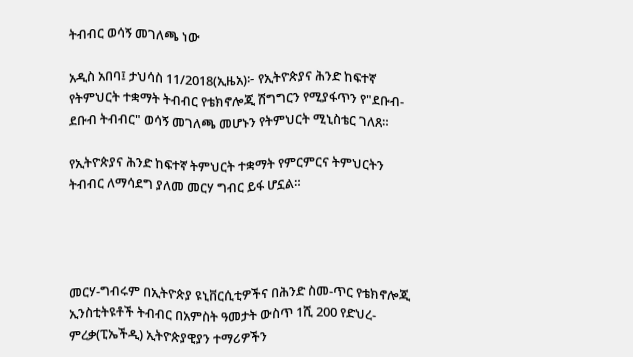ትብብር ወሳኝ መገለጫ ነው

አዲስ አበባ፤ ታህሳስ 11/2018(ኢዜአ)፦ የኢትዮጵያና ሕንድ ከፍተኛ የትምህርት ተቋማት ትብብር የቴክኖሎጂ ሽግግርን የሚያፋጥን የ"ደቡብ-ደቡብ ትብብር" ወሳኝ መገለጫ መሆኑን የትምህርት ሚኒስቴር ገለጸ።

የኢትዮጵያና ሕንድ ከፍተኛ ትምህርት ተቋማት የምርምርና ትምህርትን ትብብር ለማሳደግ ያለመ መርሃ ግብር ይፋ ሆኗል።




መርሃ-ግብሩም በኢትዮጵያ ዩኒቨርሲቲዎችና በሕንድ ስመ-ጥር የቴክኖሎጂ ኢንስቲትዩቶች ትብብር በአምስት ዓመታት ውስጥ 1ሺ 200 የድህረ-ምረቃ(ፒኤችዲ) ኢትዮጵያዊያን ተማሪዎችን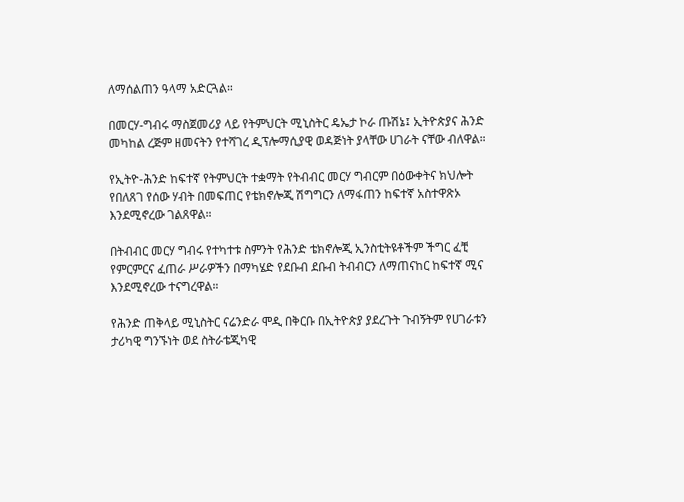ለማሰልጠን ዓላማ አድርጓል።

በመርሃ-ግብሩ ማስጀመሪያ ላይ የትምህርት ሚኒስትር ዴኤታ ኮራ ጡሽኔ፤ ኢትዮጵያና ሕንድ መካከል ረጅም ዘመናትን የተሻገረ ዲፕሎማሲያዊ ወዳጅነት ያላቸው ሀገራት ናቸው ብለዋል።

የኢትዮ-ሕንድ ከፍተኛ የትምህርት ተቋማት የትብብር መርሃ ግብርም በዕውቀትና ክህሎት የበለጸገ የሰው ሃብት በመፍጠር የቴክኖሎጂ ሽግግርን ለማፋጠን ከፍተኛ አስተዋጽኦ እንደሚኖረው ገልጸዋል።

በትብብር መርሃ ግብሩ የተካተቱ ስምንት የሕንድ ቴክኖሎጂ ኢንስቲትዩቶችም ችግር ፈቺ የምርምርና ፈጠራ ሥራዎችን በማካሄድ የደቡብ ደቡብ ትብብርን ለማጠናከር ከፍተኛ ሚና እንደሚኖረው ተናግረዋል።

የሕንድ ጠቅላይ ሚኒስትር ናሬንድራ ሞዲ በቅርቡ በኢትዮጵያ ያደረጉት ጉብኝትም የሀገራቱን ታሪካዊ ግንኙነት ወደ ስትራቴጂካዊ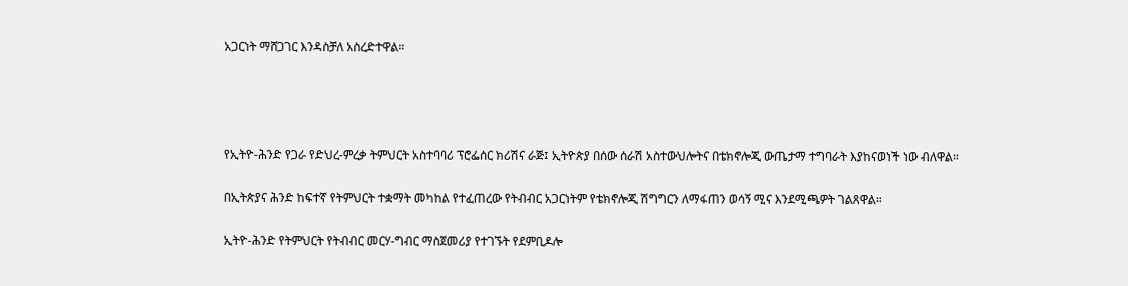አጋርነት ማሸጋገር እንዳስቻለ አስረድተዋል።




የኢትዮ-ሕንድ የጋራ የድህረ-ምረቃ ትምህርት አስተባባሪ ፕሮፌሰር ክሪሽና ራጅ፤ ኢትዮጵያ በሰው ሰራሽ አስተውህሎትና በቴክኖሎጂ ውጤታማ ተግባራት እያከናወነች ነው ብለዋል።

በኢትጵያና ሕንድ ከፍተኛ የትምህርት ተቋማት መካከል የተፈጠረው የትብብር አጋርነትም የቴክኖሎጂ ሽግግርን ለማፋጠን ወሳኝ ሚና እንደሚጫዎት ገልጸዋል።

ኢትዮ-ሕንድ የትምህርት የትብብር መርሃ-ግብር ማስጀመሪያ የተገኙት የደምቢዶሎ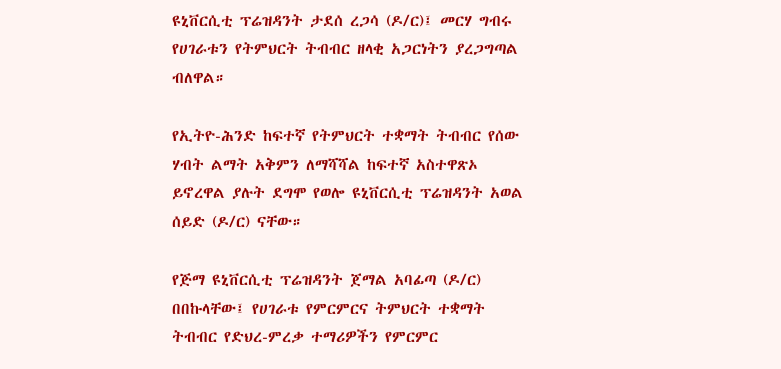ዩኒቨርሲቲ ፕሬዝዳንት ታደሰ ረጋሳ (ዶ/ር)፤ መርሃ ግብሩ የሀገራቱን የትምህርት ትብብር ዘላቂ አጋርነትን ያረጋግጣል ብለዋል።

የኢትዮ-ሕንድ ከፍተኛ የትምህርት ተቋማት ትብብር የሰው ሃብት ልማት አቅምን ለማሻሻል ከፍተኛ አስተዋጽኦ ይኖረዋል ያሉት ደግሞ የወሎ ዩኒቨርሲቲ ፕሬዝዳንት አወል ሰይድ (ዶ/ር) ናቸው።

የጅማ ዩኒቨርሲቲ ፕሬዝዳንት ጀማል አባፊጣ (ዶ/ር) በበኩላቸው፤ የሀገራቱ የምርምርና ትምህርት ተቋማት ትብብር የድህረ-ምረቃ ተማሪዎችን የምርምር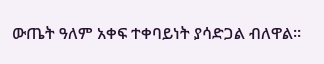ውጤት ዓለም አቀፍ ተቀባይነት ያሳድጋል ብለዋል።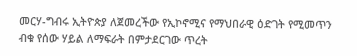መርሃ-ግብሩ ኢትዮጵያ ለጀመረችው የኢኮኖሚና የማህበራዊ ዕድገት የሚመጥን ብቁ የሰው ሃይል ለማፍራት በምታደርገው ጥረት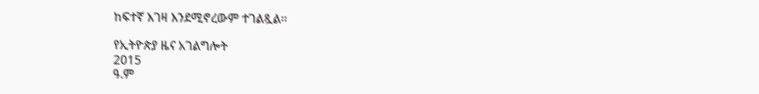ከፍተኛ እገዛ እንደሚኖረውም ተገልጿል።

የኢትዮጵያ ዜና አገልግሎት
2015
ዓ.ም